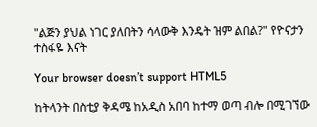"ልጅን ያህል ነገር ያለበትን ሳላውቅ እንዴት ዝም ልበል?" የዮናታን ተስፋዬ እናት

Your browser doesn’t support HTML5

ከትላንት በስቲያ ቅዳሜ ከአዲስ አበባ ከተማ ወጣ ብሎ በሚገኘው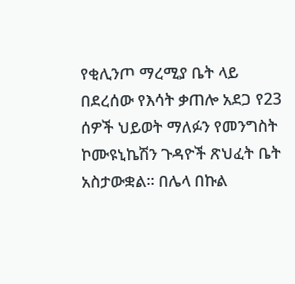የቂሊንጦ ማረሚያ ቤት ላይ በደረሰው የእሳት ቃጠሎ አደጋ የ23 ሰዎች ህይወት ማለፉን የመንግስት ኮሙዩኒኬሽን ጉዳዮች ጽህፈት ቤት አስታውቋል። በሌላ በኩል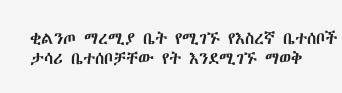ቂልንጦ ማረሚያ ቤት የሚገኙ የእስረኛ ቤተሰቦች ታሳሪ ቤተሰቦቻቸው የት እንደሚገኙ ማወቅ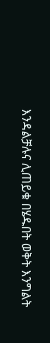እንዳልቻሉና ሊጠይቁ በሄዱበት ወቅት እንግልት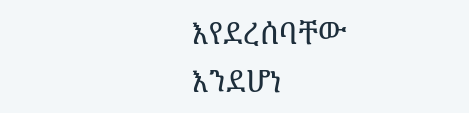እየደረሰባቸው እንደሆነ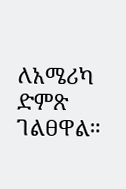ለአሜሪካ ድምጽ ገልፀዋል።